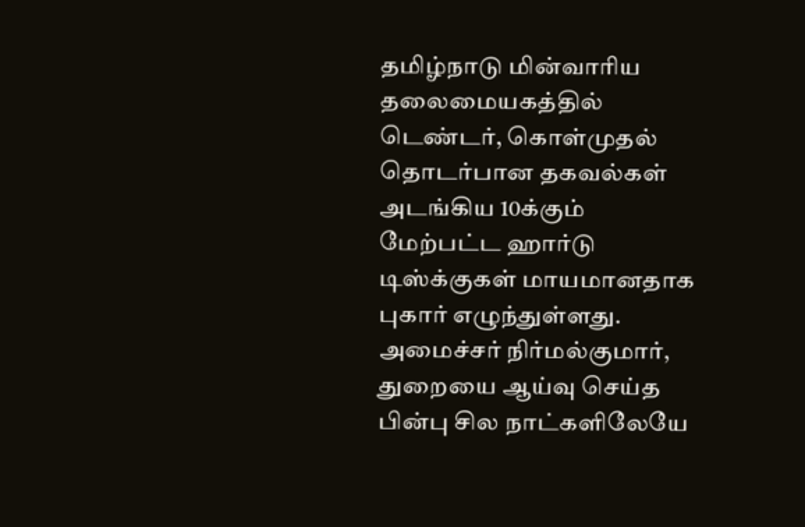தமிழ்நாடு மின்வாரிய தலைமையகத்தில் டெண்டர், கொள்முதல் தொடர்பான தகவல்கள் அடங்கிய 10க்கும் மேற்பட்ட ஹார்டு டிஸ்க்குகள் மாயமானதாக புகார் எழுந்துள்ளது. அமைச்சர் நிர்மல்குமார், துறையை ஆய்வு செய்த பின்பு சில நாட்களிலேயே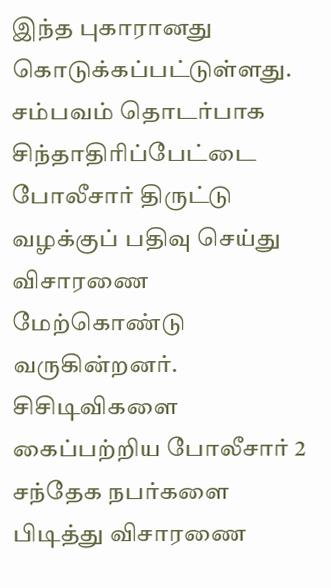இந்த புகாரானது கொடுக்கப்பட்டுள்ளது. சம்பவம் தொடர்பாக சிந்தாதிரிப்பேட்டை போலீசார் திருட்டு வழக்குப் பதிவு செய்து விசாரணை மேற்கொண்டு வருகின்றனர். சிசிடிவிகளை கைப்பற்றிய போலீசார் 2 சந்தேக நபர்களை பிடித்து விசாரணை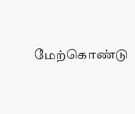மேற்கொண்டு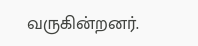வருகின்றனர்.